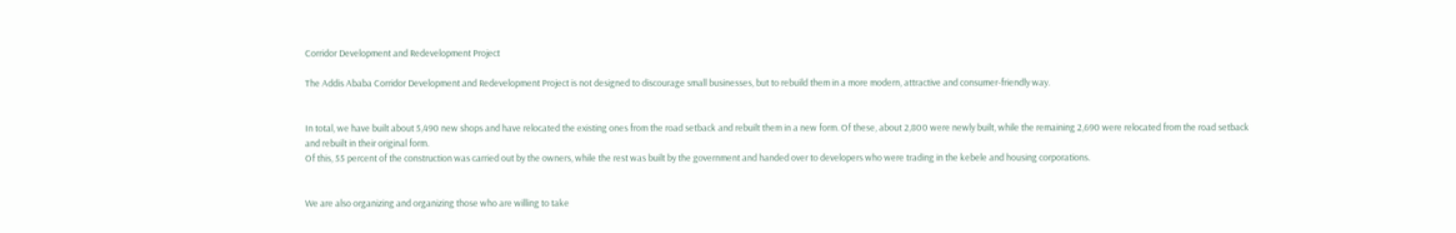Corridor Development and Redevelopment Project

The Addis Ababa Corridor Development and Redevelopment Project is not designed to discourage small businesses, but to rebuild them in a more modern, attractive and consumer-friendly way.


In total, we have built about 5,490 new shops and have relocated the existing ones from the road setback and rebuilt them in a new form. Of these, about 2,800 were newly built, while the remaining 2,690 were relocated from the road setback and rebuilt in their original form.
Of this, 55 percent of the construction was carried out by the owners, while the rest was built by the government and handed over to developers who were trading in the kebele and housing corporations.


We are also organizing and organizing those who are willing to take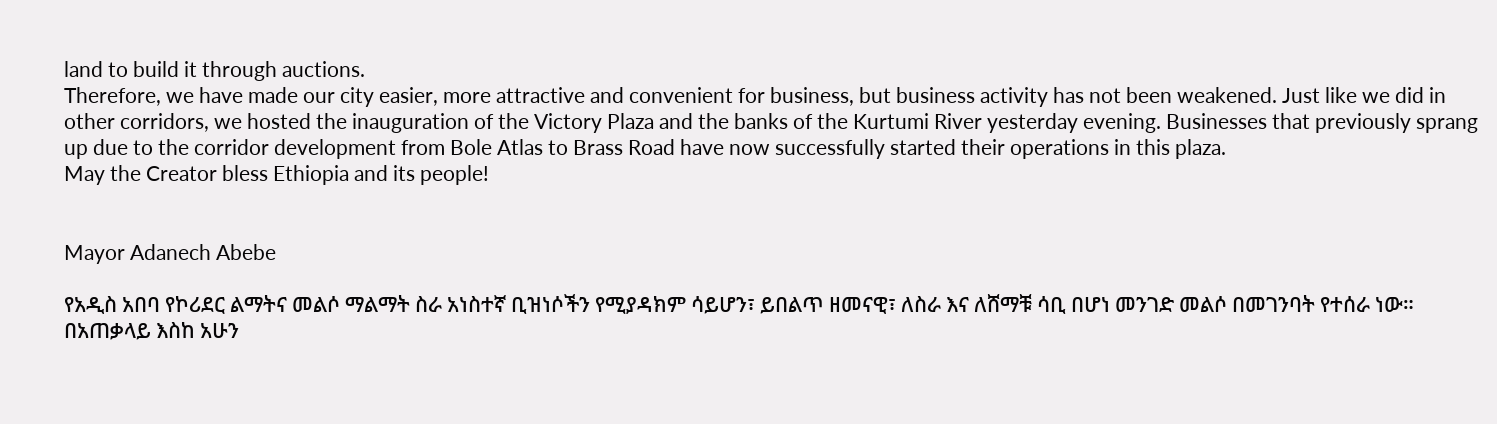land to build it through auctions.
Therefore, we have made our city easier, more attractive and convenient for business, but business activity has not been weakened. Just like we did in other corridors, we hosted the inauguration of the Victory Plaza and the banks of the Kurtumi River yesterday evening. Businesses that previously sprang up due to the corridor development from Bole Atlas to Brass Road have now successfully started their operations in this plaza.
May the Creator bless Ethiopia and its people!


Mayor Adanech Abebe

የአዲስ አበባ የኮሪደር ልማትና መልሶ ማልማት ስራ አነስተኛ ቢዝነሶችን የሚያዳክም ሳይሆን፣ ይበልጥ ዘመናዊ፣ ለስራ እና ለሸማቹ ሳቢ በሆነ መንገድ መልሶ በመገንባት የተሰራ ነው።
በአጠቃላይ እስከ አሁን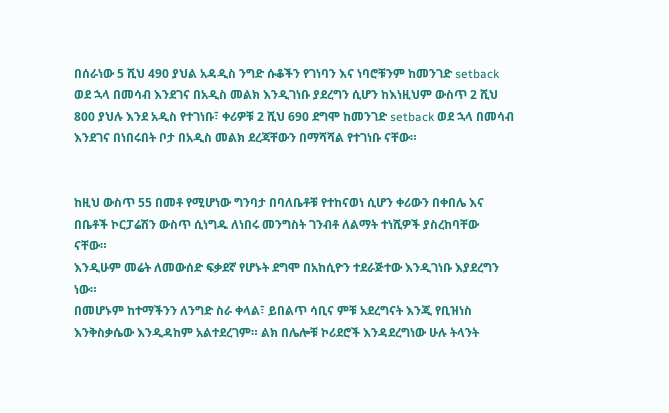በሰራነው 5 ሺህ 490 ያህል አዳዲስ ንግድ ሱቆችን የገነባን እና ነባሮቹንም ከመንገድ setback ወደ ኋላ በመሳብ እንደገና በአዲስ መልክ እንዲገነቡ ያደረግን ሲሆን ከእነዚህም ውስጥ 2 ሺህ 800 ያህሉ እንደ አዲስ የተገነቡ፣ ቀሪዎቹ 2 ሺህ 690 ደግሞ ከመንገድ setback ወደ ኋላ በመሳብ እንደገና በነበሩበት ቦታ በአዲስ መልክ ደረጃቸውን በማሻሻል የተገነቡ ናቸው።


ከዚህ ውስጥ 55 በመቶ የሚሆነው ግንባታ በባለቤቶቹ የተከናወነ ሲሆን ቀሪውን በቀበሌ እና በቤቶች ኮርፓሬሽን ውስጥ ሲነግዱ ለነበሩ መንግስት ገንብቶ ለልማት ተነሺዎች ያስረከባቸው ናቸው።
እንዲሁም መሬት ለመውሰድ ፍቃደኛ የሆኑት ደግሞ በአከሲዮን ተደራጅተው እንዲገነቡ እያደረግን ነው።
በመሆኑም ከተማችንን ለንግድ ስራ ቀላል፣ ይበልጥ ሳቢና ምቹ አደረግናት እንጂ የቢዝነስ እንቅስቃሴው እንዲዳከም አልተደረገም። ልክ በሌሎቹ ኮሪደሮች እንዳደረግነው ሁሉ ትላንት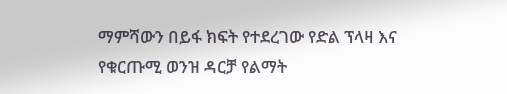ማምሻውን በይፋ ክፍት የተደረገው የድል ፕላዛ እና የቁርጡሚ ወንዝ ዳርቻ የልማት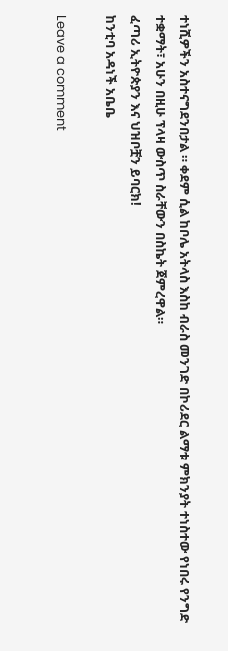ተነሺዎችን አስተናግደንበታል ። ቀደም ሲል ከቦሌ አትላስ እስከ ብራስ መንገድ በኮሪደር ልማቱ ምክንያት ተነስተው የነበሩ የንግድ ተቋማት፣ አሁን በዚሁ ፕላዛ ውስጥ ስራቸውን በስኬት ጀምረዋል።
ፈጣሪ ኢትዮጵያን እና ህዝቦቿን ይባርክ!
ከንቲባ አዳነች አቤቤ

Leave a comment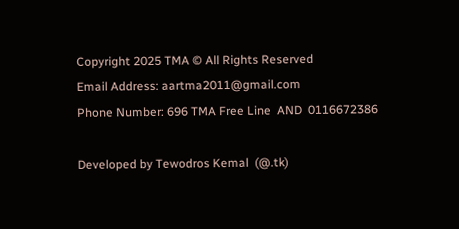Copyright 2025 TMA © All Rights Reserved
Email Address: aartma2011@gmail.com
Phone Number: 696 TMA Free Line  AND  0116672386

Developed by Tewodros Kemal  (@.tk)